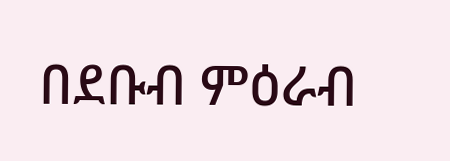በደቡብ ምዕራብ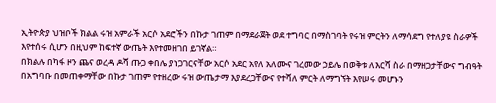ኢትዮጵያ ህዝቦች ክልል ሩዝ አምራች አርሶ አደሮችን በኩታ ገጠም በማደራጀት ወደ ተግባር በማስገባት የሩዝ ምርትን ለማሳደግ የተለያዩ ስራዎች እየተሰሩ ሲሆን በዚህም ከፍተኛ ውጤት እየተመዘገበ ይገኛል።
በክልሉ በካፋ ዞን ጨና ወረዳ ዶሻ ጡጋ ቀበሌ ያነጋገርናቸው አርሶ አደር አየለ አለሙና ገረመው ኃይሌ በወቅቱ ለእርሻ ስራ በማዘጋታቸውና ግብዓት በአግባቡ በመጠቀማቸው በኩታ ገጠም የተዘረው ሩዝ ውጤታማ እያደረጋቸውና የተሻለ ምርት ለማግኘት እየሠሩ መሆኑን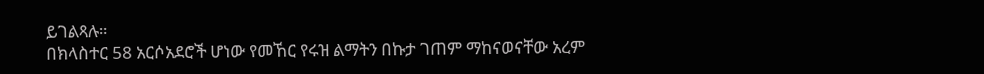ይገልጻሉ።
በክላስተር 58 አርሶአደሮች ሆነው የመኸር የሩዝ ልማትን በኩታ ገጠም ማከናወናቸው አረም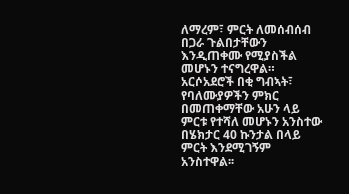ለማረም፣ ምርት ለመሰብሰብ በጋራ ጉልበታቸውን እንዲጠቀሙ የሚያስችል መሆኑን ተናግረዋል።
አርሶአደሮች በቂ ግብኣት፣ የባለሙያዎችን ምክር በመጠቀማቸው አሁን ላይ ምርቱ የተሻለ መሆኑን አንስተው በሄክታር 40 ኩንታል በላይ ምርት እንደሚገኝም አንስተዋል፡፡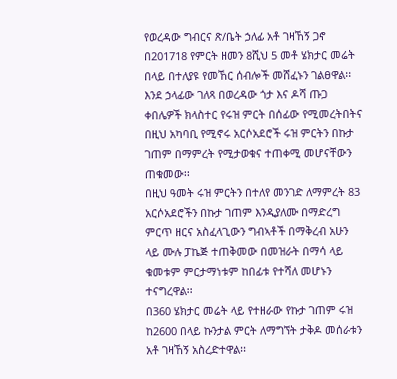የወረዳው ግብርና ጽ/ቤት ኃለፊ አቶ ገዛኸኝ ጋኖ በ201718 የምርት ዘመን 8ሺህ 5 መቶ ሄክታር መሬት በላይ በተለያዩ የመኸር ሰብሎች መሸፈኑን ገልፀዋል፡፡
እንደ ኃላፊው ገለጻ በወረዳው ጎታ እና ዶሻ ጡጋ ቀበሌዎች ክላስተር የሩዝ ምርት በሰፊው የሚመረትበትና በዚህ አካባቢ የሚኖሩ አርሶአደሮች ሩዝ ምርትን በኩታ ገጠም በማምረት የሚታወቁና ተጠቀሚ መሆናቸውን ጠቁመው፡፡
በዚህ ዓመት ሩዝ ምርትን በተለየ መንገድ ለማምረት 83 አርሶአደሮችን በኩታ ገጠም እንዲያለሙ በማድረግ ምርጥ ዘርና አስፈላጊውን ግብኣቶች በማቅረብ አሁን ላይ ሙሉ ፓኬጅ ተጠቅመው በመዝራት በማሳ ላይ ቁመቱም ምርታማነቱም ከበፊቱ የተሻለ መሆኑን ተናግረዋል፡፡
በ360 ሄክታር መሬት ላይ የተዘራው የኩታ ገጠም ሩዝ ከ2600 በላይ ኩንታል ምርት ለማግኘት ታቅዶ መሰራቱን አቶ ገዛኸኝ አስረድተዋል፡፡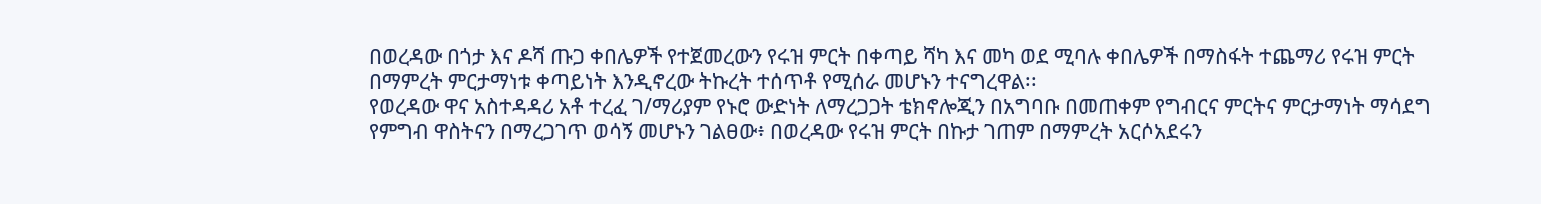በወረዳው በጎታ እና ዶሻ ጡጋ ቀበሌዎች የተጀመረውን የሩዝ ምርት በቀጣይ ሻካ እና መካ ወደ ሚባሉ ቀበሌዎች በማስፋት ተጨማሪ የሩዝ ምርት በማምረት ምርታማነቱ ቀጣይነት እንዲኖረው ትኩረት ተሰጥቶ የሚሰራ መሆኑን ተናግረዋል፡፡
የወረዳው ዋና አስተዳዳሪ አቶ ተረፈ ገ/ማሪያም የኑሮ ውድነት ለማረጋጋት ቴክኖሎጂን በአግባቡ በመጠቀም የግብርና ምርትና ምርታማነት ማሳደግ የምግብ ዋስትናን በማረጋገጥ ወሳኝ መሆኑን ገልፀው፥ በወረዳው የሩዝ ምርት በኩታ ገጠም በማምረት አርሶአደሩን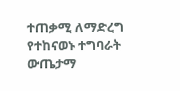ተጠቃሚ ለማድረግ የተከናወኑ ተግባራት ውጤታማ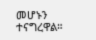መሆኑን ተናግረዋል።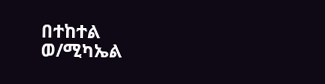በተከተል ወ/ሚካኤል